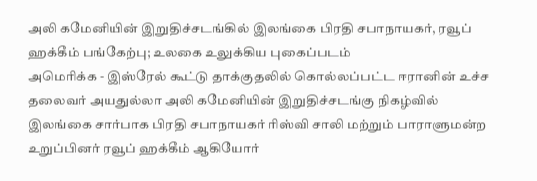அலி கமேனியின் இறுதிச்சடங்கில் இலங்கை பிரதி சபாநாயகர், ரவூப் ஹக்கீம் பங்கேற்பு; உலகை உலுக்கிய புகைப்படம்
அமெரிக்க - இஸ்ரேல் கூட்டு தாக்குதலில் கொல்லப்பட்ட ஈரானின் உச்ச தலைவர் அயதுல்லா அலி கமேனியின் இறுதிச்சடங்கு நிகழ்வில் இலங்கை சார்பாக பிரதி சபாநாயகர் ரிஸ்வி சாலி மற்றும் பாராளுமன்ற உறுப்பினர் ரவூப் ஹக்கீம் ஆகியோர்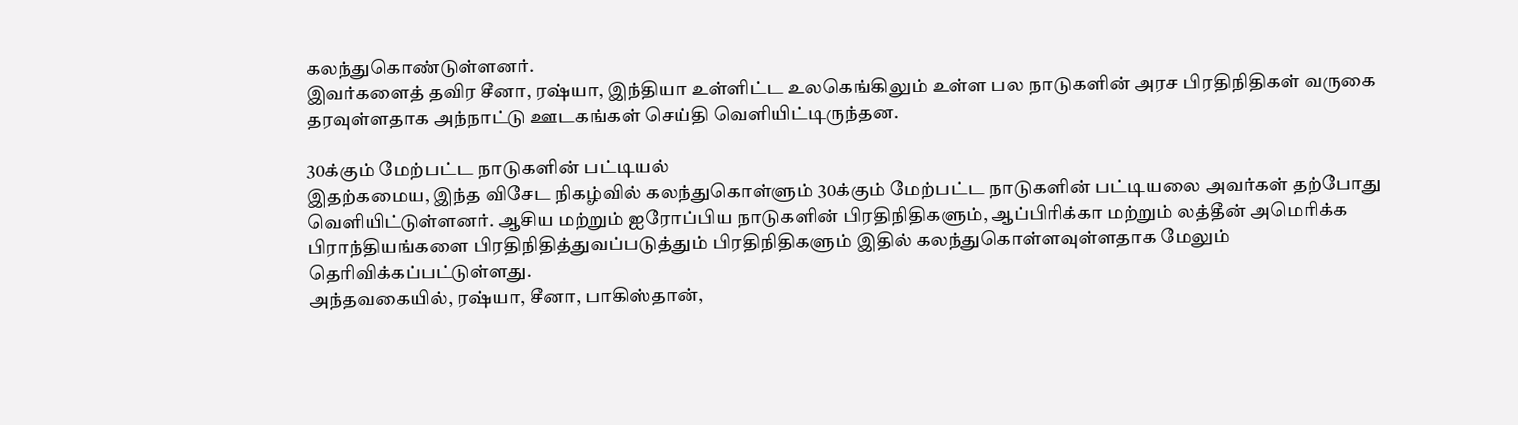கலந்துகொண்டுள்ளனர்.
இவர்களைத் தவிர சீனா, ரஷ்யா, இந்தியா உள்ளிட்ட உலகெங்கிலும் உள்ள பல நாடுகளின் அரச பிரதிநிதிகள் வருகை தரவுள்ளதாக அந்நாட்டு ஊடகங்கள் செய்தி வெளியிட்டிருந்தன.

30க்கும் மேற்பட்ட நாடுகளின் பட்டியல்
இதற்கமைய, இந்த விசேட நிகழ்வில் கலந்துகொள்ளும் 30க்கும் மேற்பட்ட நாடுகளின் பட்டியலை அவர்கள் தற்போது வெளியிட்டுள்ளனர். ஆசிய மற்றும் ஐரோப்பிய நாடுகளின் பிரதிநிதிகளும், ஆப்பிரிக்கா மற்றும் லத்தீன் அமெரிக்க பிராந்தியங்களை பிரதிநிதித்துவப்படுத்தும் பிரதிநிதிகளும் இதில் கலந்துகொள்ளவுள்ளதாக மேலும் தெரிவிக்கப்பட்டுள்ளது.
அந்தவகையில், ரஷ்யா, சீனா, பாகிஸ்தான்,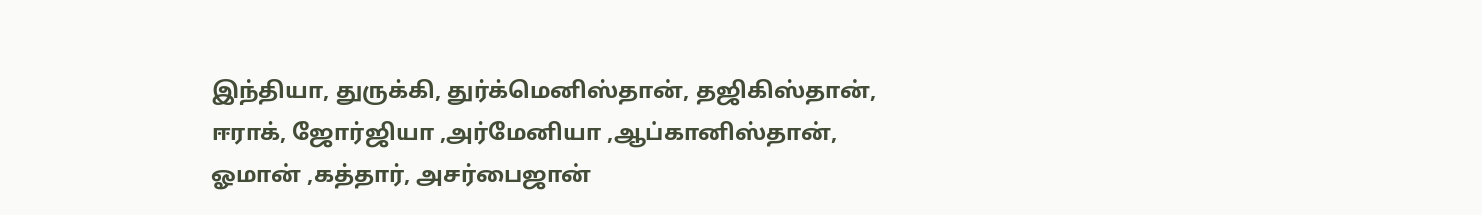இந்தியா, துருக்கி, துர்க்மெனிஸ்தான், தஜிகிஸ்தான், ஈராக், ஜோர்ஜியா ,அர்மேனியா ,ஆப்கானிஸ்தான், ஓமான் ,கத்தார், அசர்பைஜான்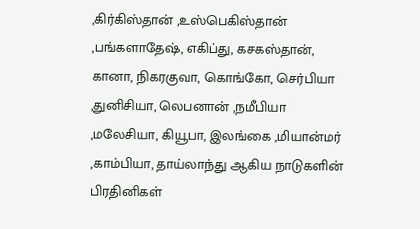,கிர்கிஸ்தான் ,உஸ்பெகிஸ்தான் ,பங்களாதேஷ், எகிப்து, கசகஸ்தான், கானா, நிகரகுவா, கொங்கோ, செர்பியா ,துனிசியா, லெபனான் ,நமீபியா ,மலேசியா, கியூபா, இலங்கை ,மியான்மர் ,காம்பியா, தாய்லாந்து ஆகிய நாடுகளின் பிரதினிகள்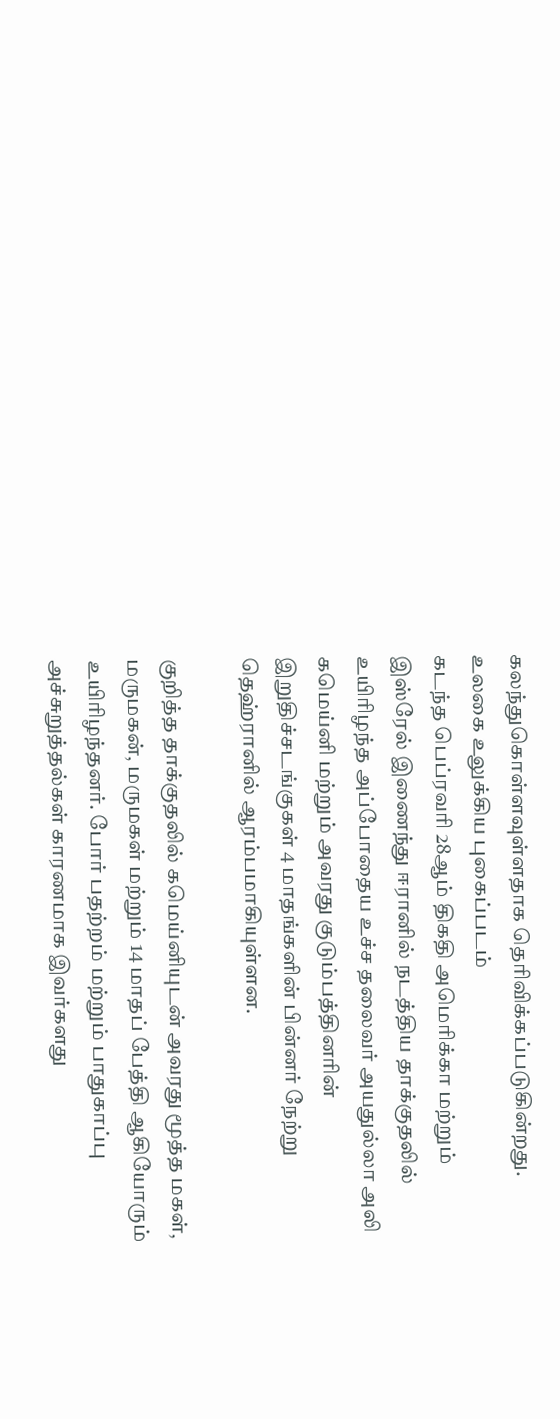கலந்துகொள்ளவுள்ளதாக தெரிவிக்கப்படுகின்றது.
உலகை உலுக்கிய புகைப்படம்
கடந்த பெப்ரவரி 28ஆம் திகதி அமெரிக்கா மற்றும் இஸ்ரேல் இணைந்து ஈரானில் நடத்திய தாக்குதலில் உயிரிழந்த அப்போதைய உச்ச தலைவர் அயதுல்லா அலி கமெய்னி மற்றும் அவரது குடும்பத்தினரின் இறுதிச்சடங்குகள் 4 மாதங்களின் பின்னர் நேற்று தெஹ்ரானில் ஆரம்பமாகியுள்ளன.

குறித்த தாக்குதலில் கமெய்னியுடன் அவரது மூத்த மகள், மருமகன், மருமகள் மற்றும் 14 மாதப் பேத்தி ஆகியோரும் உயிரிழந்தனர். போர் பதற்றம் மற்றும் பாதுகாப்பு அச்சுறுத்தல்கள் காரணமாக இவர்களது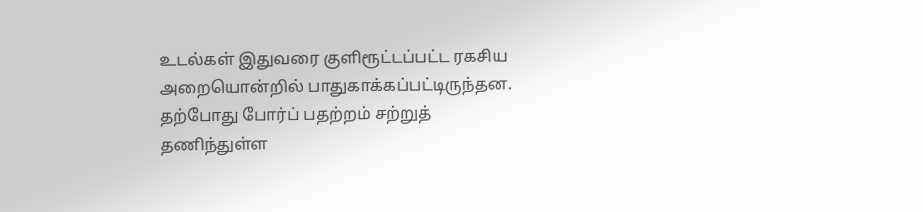உடல்கள் இதுவரை குளிரூட்டப்பட்ட ரகசிய அறையொன்றில் பாதுகாக்கப்பட்டிருந்தன.
தற்போது போர்ப் பதற்றம் சற்றுத் தணிந்துள்ள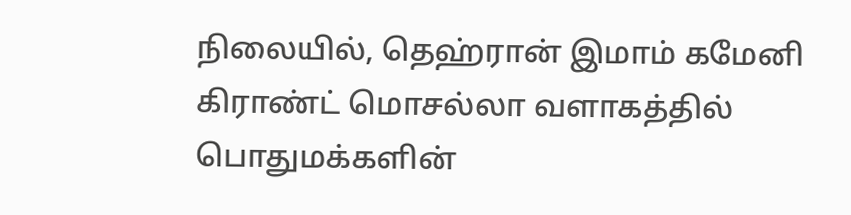நிலையில், தெஹ்ரான் இமாம் கமேனி கிராண்ட் மொசல்லா வளாகத்தில் பொதுமக்களின்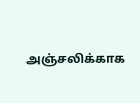அஞ்சலிக்காக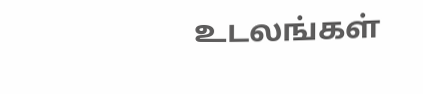உடலங்கள்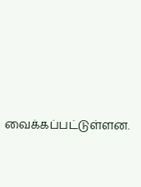வைக்கப்பட்டுள்ளன.